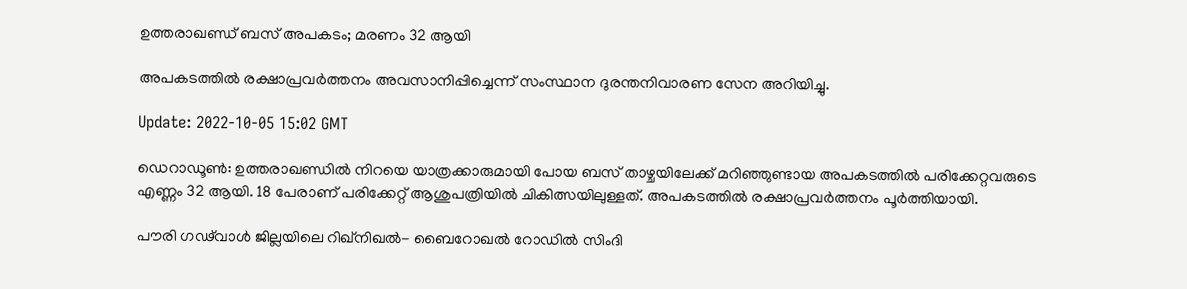ഉത്തരാഖണ്ഡ് ബസ് അപകടം; മരണം 32 ആയി

അപകടത്തിൽ രക്ഷാപ്രവർത്തനം അവസാനിപ്പിച്ചെന്ന് സംസ്ഥാന ദുരന്തനിവാരണ സേന അറിയിച്ചു.

Update: 2022-10-05 15:02 GMT

ഡെറാഡൂൺ: ഉത്തരാഖണ്ഡിൽ നിറയെ യാത്രക്കാരുമായി പോയ ബസ് താഴ്ചയിലേക്ക് മറിഞ്ഞുണ്ടായ അപകടത്തിൽ പരിക്കേറ്റവരുടെ എണ്ണം 32 ആയി. 18 പേരാണ് പരിക്കേറ്റ് ആശുപത്രിയിൽ ചികിത്സയിലുള്ളത്. അപകടത്തിൽ രക്ഷാപ്രവർത്തനം പൂർത്തിയായി.

പൗരി ഗഢ്‍വാൾ ജില്ലയിലെ റിഖ്‌നിഖൽ- ബൈറോഖൽ റോഡിൽ സിംദി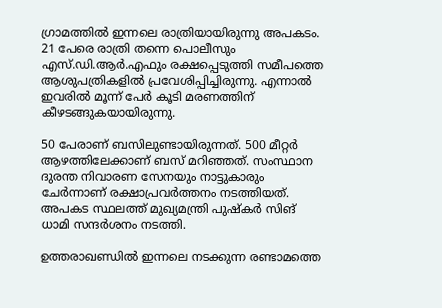ഗ്രാമത്തിൽ ഇന്നലെ രാത്രിയായിരുന്നു അപകടം. 21 പേരെ രാത്രി തന്നെ പൊലീസും എസ്.ഡി.ആർ.എഫും രക്ഷപ്പെടുത്തി സമീപത്തെ ആശുപത്രികളിൽ പ്രവേശിപ്പിച്ചിരുന്നു. എന്നാൽ ഇവരിൽ മൂന്ന് പേർ കൂടി മരണത്തിന് കീഴടങ്ങുകയായിരുന്നു.

50 പേരാണ് ബസിലുണ്ടായിരുന്നത്. 500 മീറ്റർ ആഴത്തിലേക്കാണ് ബസ് മറിഞ്ഞത്. സംസ്ഥാന ദുരന്ത നിവാരണ സേനയും നാട്ടുകാരും ചേർന്നാണ് രക്ഷാപ്രവർത്തനം നടത്തിയത്. അപകട സ്ഥലത്ത് മുഖ്യമന്ത്രി പുഷ്‌കർ സിങ് ധാമി സന്ദർശനം നടത്തി.

ഉത്തരാഖണ്ഡിൽ ഇന്നലെ നടക്കുന്ന രണ്ടാമത്തെ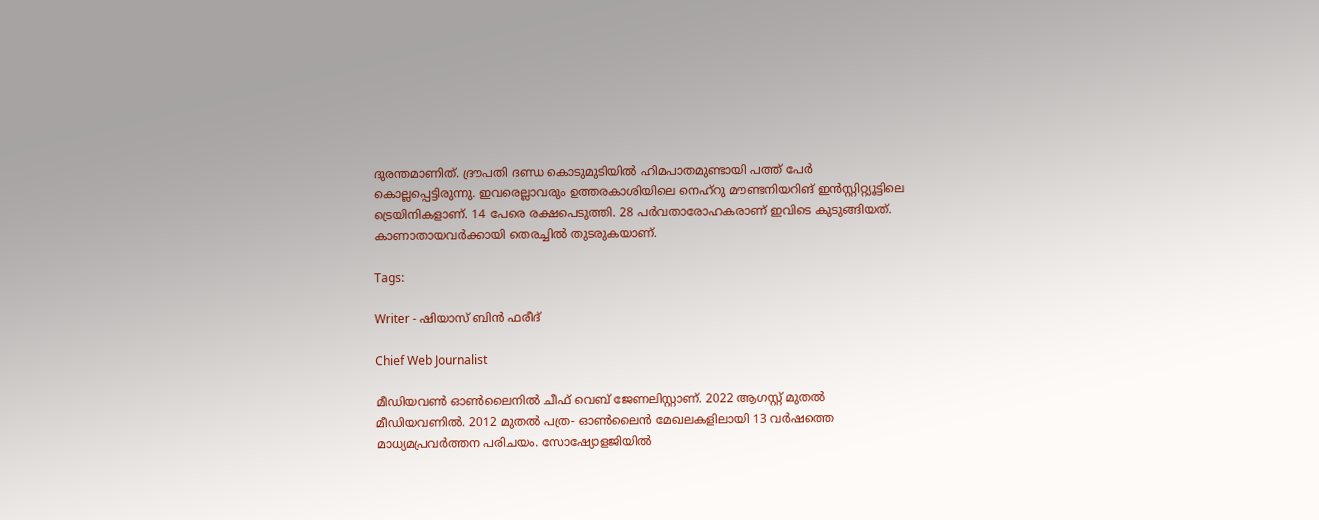ദുരന്തമാണിത്. ദ്രൗപതി ദണ്ഡ കൊടുമുടിയിൽ ഹിമപാതമുണ്ടായി പത്ത് പേർ കൊല്ലപ്പെട്ടിരുന്നു. ഇവരെല്ലാവരും ഉത്തരകാശിയിലെ നെഹ്റു മൗണ്ടനിയറിങ് ഇൻസ്റ്റിറ്റ്യൂട്ടിലെ ട്രെയിനികളാണ്. 14 പേരെ രക്ഷപെടുത്തി. 28 പർവതാരോഹകരാണ് ഇവിടെ കുടുങ്ങിയത്. കാണാതായവർക്കായി തെരച്ചിൽ തുടരുകയാണ്.

Tags:

Writer - ഷിയാസ് ബിന്‍ ഫരീദ്

Chief Web Journalist

മീഡിയവണ്‍ ഓണ്‍ലൈനില്‍ ചീഫ് വെബ് ജേണലിസ്റ്റാണ്. 2022 ആഗസ്റ്റ് മുതല്‍ മീഡിയവണില്‍. 2012 മുതല്‍ പത്ര- ഓണ്‍ലൈന്‍ മേഖലകളിലായി 13 വര്‍ഷത്തെ മാധ്യമപ്രവര്‍ത്തന പരിചയം. സോഷ്യോളജിയില്‍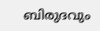ബിരുദവും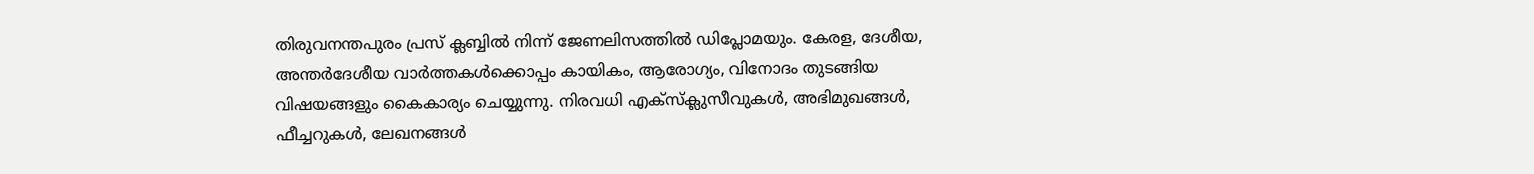തിരുവനന്തപുരം പ്രസ് ക്ലബ്ബില്‍ നിന്ന് ജേണലിസത്തില്‍ ഡിപ്ലോമയും. കേരള, ദേശീയ, അന്തര്‍ദേശീയ വാര്‍ത്തകള്‍ക്കൊപ്പം കായികം, ആരോഗ്യം, വിനോദം തുടങ്ങിയ വിഷയങ്ങളും കൈകാര്യം ചെയ്യുന്നു. നിരവധി എക്സ്ക്ലുസീവുകള്‍, അഭിമുഖങ്ങള്‍, ഫീച്ചറുകള്‍, ലേഖനങ്ങള്‍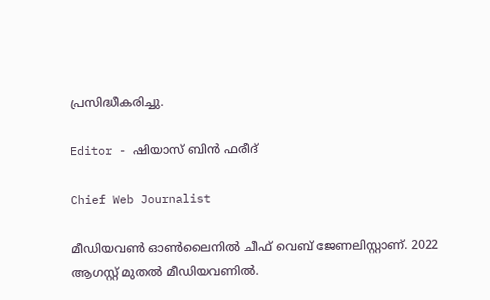പ്രസിദ്ധീകരിച്ചു.

Editor - ഷിയാസ് ബിന്‍ ഫരീദ്

Chief Web Journalist

മീഡിയവണ്‍ ഓണ്‍ലൈനില്‍ ചീഫ് വെബ് ജേണലിസ്റ്റാണ്. 2022 ആഗസ്റ്റ് മുതല്‍ മീഡിയവണില്‍.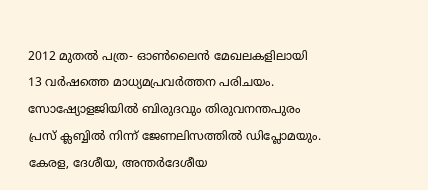2012 മുതല്‍ പത്ര- ഓണ്‍ലൈന്‍ മേഖലകളിലായി 13 വര്‍ഷത്തെ മാധ്യമപ്രവര്‍ത്തന പരിചയം. സോഷ്യോളജിയില്‍ ബിരുദവും തിരുവനന്തപുരം പ്രസ് ക്ലബ്ബില്‍ നിന്ന് ജേണലിസത്തില്‍ ഡിപ്ലോമയും. കേരള, ദേശീയ, അന്തര്‍ദേശീയ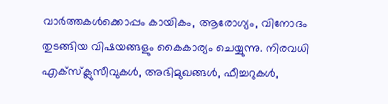വാര്‍ത്തകള്‍ക്കൊപ്പം കായികം, ആരോഗ്യം, വിനോദം തുടങ്ങിയ വിഷയങ്ങളും കൈകാര്യം ചെയ്യുന്നു. നിരവധി എക്സ്ക്ലുസീവുകള്‍, അഭിമുഖങ്ങള്‍, ഫീച്ചറുകള്‍,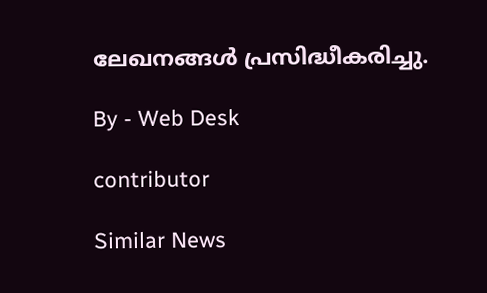ലേഖനങ്ങള്‍ പ്രസിദ്ധീകരിച്ചു.

By - Web Desk

contributor

Similar News